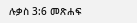ሉቃስ 3:6 መጽሐፍ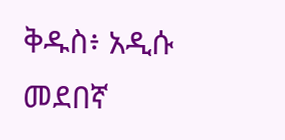ቅዱስ፥ አዲሱ መደበኛ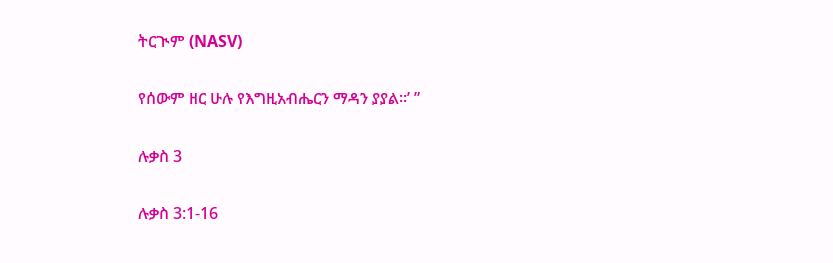ትርጒም (NASV)

የሰውም ዘር ሁሉ የእግዚአብሔርን ማዳን ያያል።’ ”

ሉቃስ 3

ሉቃስ 3:1-16